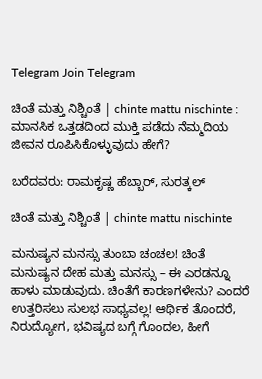Telegram Join Telegram

ಚಿಂತೆ ಮತ್ತು ನಿಶ್ಚಿಂತೆ | chinte mattu nischinte : ಮಾನಸಿಕ ಒತ್ತಡದಿಂದ ಮುಕ್ತಿ ಪಡೆದು ನೆಮ್ಮದಿಯ ಜೀವನ ರೂಪಿಸಿಕೊಳ್ಳುವುದು ಹೇಗೆ?

ಬರೆದವರು: ರಾಮಕೃಷ್ಣ ಹೆಬ್ಬಾರ್, ಸುರತ್ಕಲ್

ಚಿಂತೆ ಮತ್ತು ನಿಶ್ಚಿಂತೆ | chinte mattu nischinte

ಮನುಷ್ಯನ ಮನಸ್ಸು ತುಂಬಾ ಚಂಚಲ! ಚಿಂತೆ ಮನುಷ್ಯನ ದೇಹ ಮತ್ತು ಮನಸ್ಸು – ಈ ಎರಡನ್ನೂ ಹಾಳು ಮಾಡುವುದು. ಚಿಂತೆಗೆ ಕಾರಣಗಳೇನು? ಎಂದರೆ ಉತ್ತರಿಸಲು ಸುಲಭ ಸಾಧ್ಯವಲ್ಲ! ಆರ್ಥಿಕ ತೊಂದರೆ, ನಿರುದ್ಯೋಗ, ಭವಿಷ್ಯದ ಬಗ್ಗೆ ಗೊಂದಲ, ಹೀಗೆ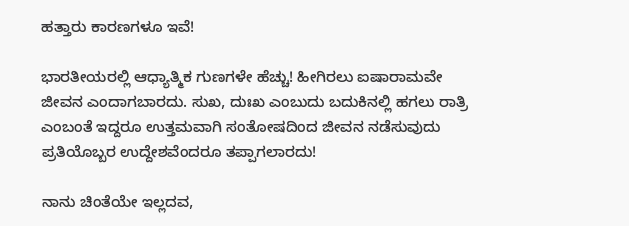ಹತ್ತಾರು ಕಾರಣಗಳೂ ಇವೆ!

ಭಾರತೀಯರಲ್ಲಿ ಆಧ್ಯಾತ್ಮಿಕ ಗುಣಗಳೇ ಹೆಚ್ಚು! ಹೀಗಿರಲು ಐಷಾರಾಮವೇ ಜೀವನ ಎಂದಾಗಬಾರದು. ಸುಖ, ದುಃಖ ಎಂಬುದು ಬದುಕಿನಲ್ಲಿ ಹಗಲು ರಾತ್ರಿ ಎಂಬಂತೆ ಇದ್ದರೂ ಉತ್ತಮವಾಗಿ ಸಂತೋಷದಿಂದ ಜೀವನ ನಡೆಸುವುದು ಪ್ರತಿಯೊಬ್ಬರ ಉದ್ದೇಶವೆಂದರೂ ತಪ್ಪಾಗಲಾರದು!

ನಾನು ಚಿಂತೆಯೇ ಇಲ್ಲದವ,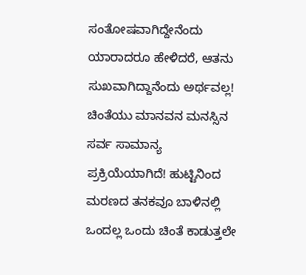ಸಂತೋಷವಾಗಿದ್ದೇನೆಂದು ಯಾರಾದರೂ ಹೇಳಿದರೆ, ಆತನು ಸುಖವಾಗಿದ್ದಾನೆಂದು ಅರ್ಥವಲ್ಲ! ಚಿಂತೆಯು ಮಾನವನ ಮನಸ್ಸಿನ ಸರ್ವ ಸಾಮಾನ್ಯ ಪ್ರಕ್ರಿಯೆಯಾಗಿದೆ! ಹುಟ್ಟಿನಿಂದ ಮರಣದ ತನಕವೂ ಬಾಳಿನಲ್ಲಿ ಒಂದಲ್ಲ ಒಂದು ಚಿಂತೆ ಕಾಡುತ್ತಲೇ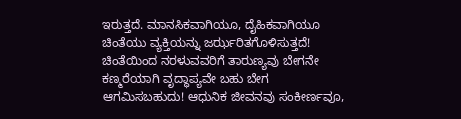ಇರುತ್ತದೆ. ಮಾನಸಿಕವಾಗಿಯೂ, ದೈಹಿಕವಾಗಿಯೂ ಚಿಂತೆಯು ವ್ಯಕ್ತಿಯನ್ನು ಜರ್ಝರಿತಗೊಳಿಸುತ್ತದೆ! ಚಿಂತೆಯಿಂದ ನರಳುವವರಿಗೆ ತಾರುಣ್ಯವು ಬೇಗನೇ ಕಣ್ಮರೆಯಾಗಿ ವೃದ್ಧಾಪ್ಯವೇ ಬಹು ಬೇಗ ಆಗಮಿಸಬಹುದು! ಆಧುನಿಕ ಜೀವನವು ಸಂಕೀರ್ಣವೂ,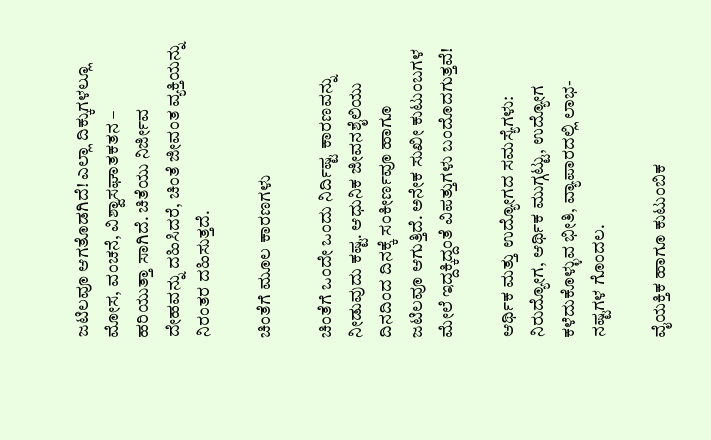ಜಟಿಲವೂ ಆಗತೊಡಗಿದೆ! ಎಲ್ಲಾ ದಿಕ್ಕುಗಳಲ್ಲೂ ಮೋಸ, ವಂಚನೆ, ವಿಶ್ವಾಸಘಾತಕತನ – ಹರಿಯುತ್ತಾ ಸಾಗಿದೆ. ಚಿತೆಯು ನಿರ್ಜೀವ ದೇಹವನ್ನು ದಹಿಸಿದರೆ, ಚಿಂತೆ ಜೀವಂತ ವ್ಯಕ್ತಿಯನ್ನು ನಿರಂತರ ದಹಿಸುತ್ತದೆ.

ಚಿಂತೆಗೆ ಮೂಲ ಕಾರಣಗಳು

ಚಿಂತೆಗೆ ಒಂದೇ ಒಂದು ನಿರ್ದಿಷ್ಟ ಕಾರಣವನ್ನು ನೀಡುವುದು ಕಷ್ಟ. ಆಧುನಿಕ ಜೀವನಶೈಲಿಯು ದಿನದಿಂದ ದಿನಕ್ಕೆ ಸಂಕೀರ್ಣವೂ ಹಾಗೂ ಜಟಿಲವೂ ಆಗುತ್ತಿದೆ. ಅನೇಕ ಸುಖೀ ಕುಟುಂಬಗಳ ಮೇಲೆ ಇದ್ದಕ್ಕಿದ್ದಂತೆ ವಿಪತ್ತುಗಳು ಬಂದೊದಗುತ್ತವೆ!

ಆರ್ಥಿಕ ಮತ್ತು ಉದ್ಯೋಗದ ಸಮಸ್ಯೆಗಳು: ನಿರುದ್ಯೋಗ, ಆರ್ಥಿಕ ಮುಗ್ಗಟ್ಟು, ಉದ್ಯೋಗ ಕಳೆದುಕೊಳ್ಳುವ ಭೀತಿ, ವ್ಯಾಪಾರದಲ್ಲಿ ಲಾಭ-ನಷ್ಟಗಳ ಗೊಂದಲ.

ವೈಯಕ್ತಿಕ ಹಾಗೂ ಕುಟುಂಬಿಕ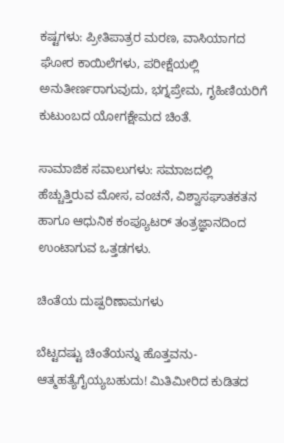ಕಷ್ಟಗಳು: ಪ್ರೀತಿಪಾತ್ರರ ಮರಣ, ವಾಸಿಯಾಗದ ಘೋರ ಕಾಯಿಲೆಗಳು, ಪರೀಕ್ಷೆಯಲ್ಲಿ ಅನುತೀರ್ಣರಾಗುವುದು, ಭಗ್ನಪ್ರೇಮ, ಗೃಹಿಣಿಯರಿಗೆ ಕುಟುಂಬದ ಯೋಗಕ್ಷೇಮದ ಚಿಂತೆ.

ಸಾಮಾಜಿಕ ಸವಾಲುಗಳು: ಸಮಾಜದಲ್ಲಿ ಹೆಚ್ಚುತ್ತಿರುವ ಮೋಸ, ವಂಚನೆ, ವಿಶ್ವಾಸಘಾತಕತನ ಹಾಗೂ ಆಧುನಿಕ ಕಂಪ್ಯೂಟರ್ ತಂತ್ರಜ್ಞಾನದಿಂದ ಉಂಟಾಗುವ ಒತ್ತಡಗಳು.

ಚಿಂತೆಯ ದುಷ್ಪರಿಣಾಮಗಳು

ಬೆಟ್ಟದಷ್ಟು ಚಿಂತೆಯನ್ನು ಹೊತ್ತವನು-ಆತ್ಮಹತ್ಯೆಗೈಯ್ಯಬಹುದು! ಮಿತಿಮೀರಿದ ಕುಡಿತದ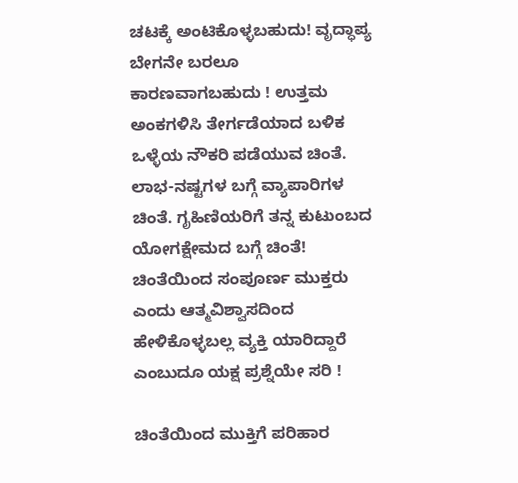ಚಟಕ್ಕೆ ಅಂಟಿಕೊಳ್ಳಬಹುದು! ವೃದ್ಧಾಪ್ಯ ಬೇಗನೇ ಬರಲೂ ಕಾರಣವಾಗಬಹುದು ! ಉತ್ತಮ ಅಂಕಗಳಿಸಿ ತೇರ್ಗಡೆಯಾದ ಬಳಿಕ ಒಳ್ಳೆಯ ನೌಕರಿ ಪಡೆಯುವ ಚಿಂತೆ. ಲಾಭ-ನಷ್ಟಗಳ ಬಗ್ಗೆ ವ್ಯಾಪಾರಿಗಳ ಚಿಂತೆ. ಗೃಹಿಣಿಯರಿಗೆ ತನ್ನ ಕುಟುಂಬದ ಯೋಗಕ್ಷೇಮದ ಬಗ್ಗೆ ಚಿಂತೆ! ಚಿಂತೆಯಿಂದ ಸಂಪೂರ್ಣ ಮುಕ್ತರು ಎಂದು ಆತ್ಮವಿಶ್ವಾಸದಿಂದ ಹೇಳಿಕೊಳ್ಳಬಲ್ಲ ವ್ಯಕ್ತಿ ಯಾರಿದ್ದಾರೆ ಎಂಬುದೂ ಯಕ್ಷ ಪ್ರಶ್ನೆಯೇ ಸರಿ !

ಚಿಂತೆಯಿಂದ ಮುಕ್ತಿಗೆ ಪರಿಹಾರ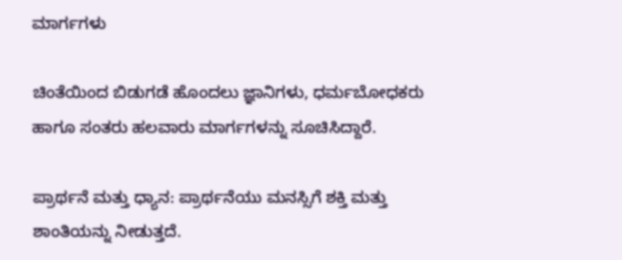ಮಾರ್ಗಗಳು

ಚಿಂತೆಯಿಂದ ಬಿಡುಗಡೆ ಹೊಂದಲು ಜ್ಞಾನಿಗಳು, ಧರ್ಮಬೋಧಕರು ಹಾಗೂ ಸಂತರು ಹಲವಾರು ಮಾರ್ಗಗಳನ್ನು ಸೂಚಿಸಿದ್ದಾರೆ.

ಪ್ರಾರ್ಥನೆ ಮತ್ತು ಧ್ಯಾನ: ಪ್ರಾರ್ಥನೆಯು ಮನಸ್ಸಿಗೆ ಶಕ್ತಿ ಮತ್ತು ಶಾಂತಿಯನ್ನು ನೀಡುತ್ತದೆ.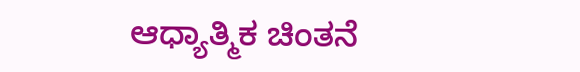ಆಧ್ಯಾತ್ಮಿಕ ಚಿಂತನೆ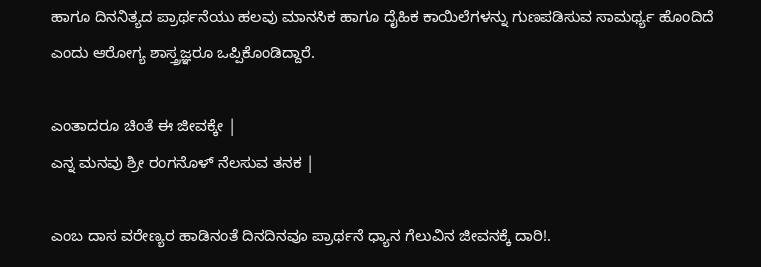ಹಾಗೂ ದಿನನಿತ್ಯದ ಪ್ರಾರ್ಥನೆಯು ಹಲವು ಮಾನಸಿಕ ಹಾಗೂ ದೈಹಿಕ ಕಾಯಿಲೆಗಳನ್ನು ಗುಣಪಡಿಸುವ ಸಾಮರ್ಥ್ಯ ಹೊಂದಿದೆ ಎಂದು ಆರೋಗ್ಯ ಶಾಸ್ತ್ರಜ್ಞರೂ ಒಪ್ಪಿಕೊಂಡಿದ್ದಾರೆ.

ಎಂತಾದರೂ ಚಿಂತೆ ಈ ಜೀವಕ್ಕೇ |
ಎನ್ನ ಮನವು ಶ್ರೀ ರಂಗನೊಳ್ ನೆಲಸುವ ತನಕ |

ಎಂಬ ದಾಸ ವರೇಣ್ಯರ ಹಾಡಿನಂತೆ ದಿನದಿನವೂ ಪ್ರಾರ್ಥನೆ ಧ್ಯಾನ ಗೆಲುವಿನ ಜೀವನಕ್ಕೆ ದಾರಿ!.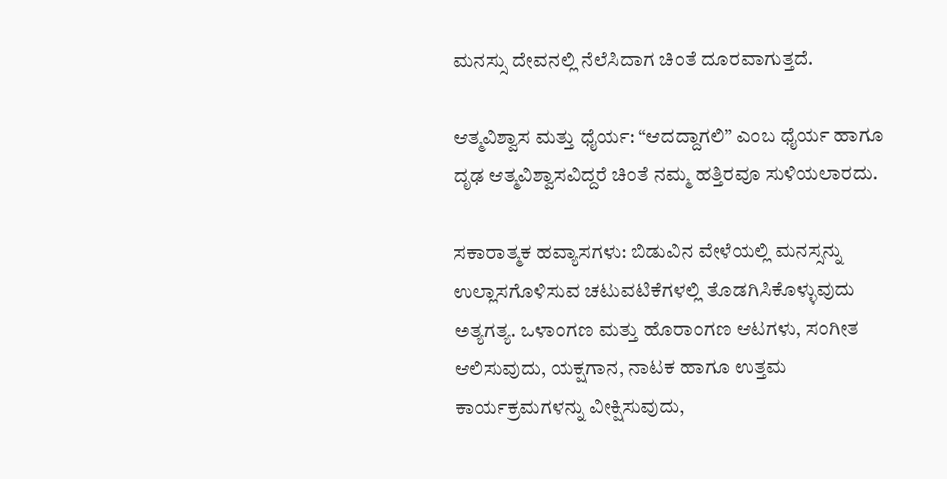ಮನಸ್ಸು ದೇವನಲ್ಲಿ ನೆಲೆಸಿದಾಗ ಚಿಂತೆ ದೂರವಾಗುತ್ತದೆ.

ಆತ್ಮವಿಶ್ವಾಸ ಮತ್ತು ಧೈರ್ಯ: “ಆದದ್ದಾಗಲಿ” ಎಂಬ ಧೈರ್ಯ ಹಾಗೂ ದೃಢ ಆತ್ಮವಿಶ್ವಾಸವಿದ್ದರೆ ಚಿಂತೆ ನಮ್ಮ ಹತ್ತಿರವೂ ಸುಳಿಯಲಾರದು.

ಸಕಾರಾತ್ಮಕ ಹವ್ಯಾಸಗಳು: ಬಿಡುವಿನ ವೇಳೆಯಲ್ಲಿ ಮನಸ್ಸನ್ನು ಉಲ್ಲಾಸಗೊಳಿಸುವ ಚಟುವಟಿಕೆಗಳಲ್ಲಿ ತೊಡಗಿಸಿಕೊಳ್ಳುವುದು ಅತ್ಯಗತ್ಯ. ಒಳಾಂಗಣ ಮತ್ತು ಹೊರಾಂಗಣ ಆಟಗಳು, ಸಂಗೀತ ಆಲಿಸುವುದು, ಯಕ್ಷಗಾನ, ನಾಟಕ ಹಾಗೂ ಉತ್ತಮ ಕಾರ್ಯಕ್ರಮಗಳನ್ನು ವೀಕ್ಷಿಸುವುದು,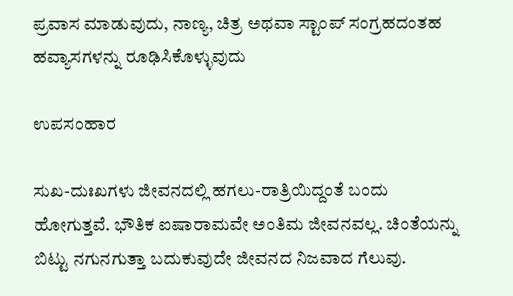ಪ್ರವಾಸ ಮಾಡುವುದು, ನಾಣ್ಯ, ಚಿತ್ರ ಅಥವಾ ಸ್ಟಾಂಪ್ ಸಂಗ್ರಹದಂತಹ ಹವ್ಯಾಸಗಳನ್ನು ರೂಢಿಸಿಕೊಳ್ಳುವುದು

ಉಪಸಂಹಾರ

ಸುಖ-ದುಃಖಗಳು ಜೀವನದಲ್ಲಿ ಹಗಲು-ರಾತ್ರಿಯಿದ್ದಂತೆ ಬಂದು ಹೋಗುತ್ತವೆ. ಭೌತಿಕ ಐಷಾರಾಮವೇ ಅಂತಿಮ ಜೀವನವಲ್ಲ. ಚಿಂತೆಯನ್ನು ಬಿಟ್ಟು ನಗುನಗುತ್ತಾ ಬದುಕುವುದೇ ಜೀವನದ ನಿಜವಾದ ಗೆಲುವು.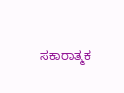ಸಕಾರಾತ್ಮಕ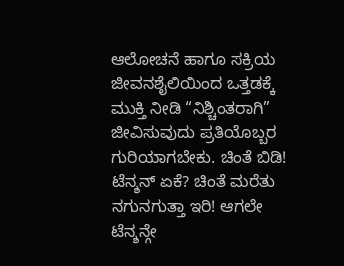ಆಲೋಚನೆ ಹಾಗೂ ಸಕ್ರಿಯ ಜೀವನಶೈಲಿಯಿಂದ ಒತ್ತಡಕ್ಕೆ ಮುಕ್ತಿ ನೀಡಿ “ನಿಶ್ಚಿಂತರಾಗಿ” ಜೀವಿಸುವುದು ಪ್ರತಿಯೊಬ್ಬರ ಗುರಿಯಾಗಬೇಕು. ಚಿಂತೆ ಬಿಡಿ! ಟೆನ್ಶನ್ ಏಕೆ? ಚಿಂತೆ ಮರೆತು ನಗುನಗುತ್ತಾ ಇರಿ! ಆಗಲೇ ಟೆನ್ಶನ್ಗೇ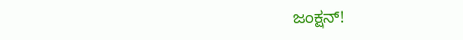ಜಂಕ್ಷನ್!